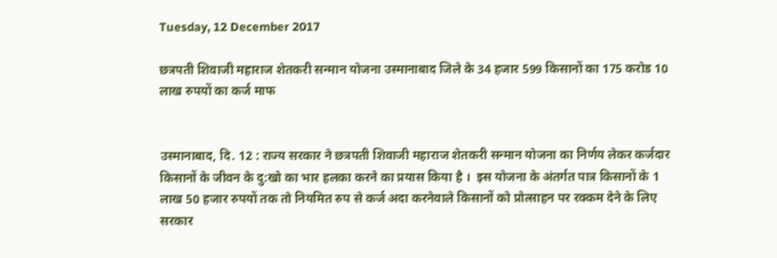Tuesday, 12 December 2017

छत्रपती शिवाजी महाराज शेतकरी सन्मान योजना उस्मानाबाद जिले के 34 हजार 599 किसानों का 175 करोड 10 लाख रुपयों का कर्ज माफ


उस्मानाबाद, दि. 12 : राज्य सरकार ने छत्रपती शिवाजी महाराज शेतकरी सन्मान योजना का निर्णय लेकर कर्जदार किसानों के जीवन के दु:खो का भार हलका करने का प्रयास किया है ।  इस योजना के अंतर्गत पात्र किसानों के 1 लाख 50 हजार रुपयों तक तो नियमित रुप से कर्ज अदा करनेवाले किसानों को प्रोत्साहन पर रक्कम देने के लिए सरकार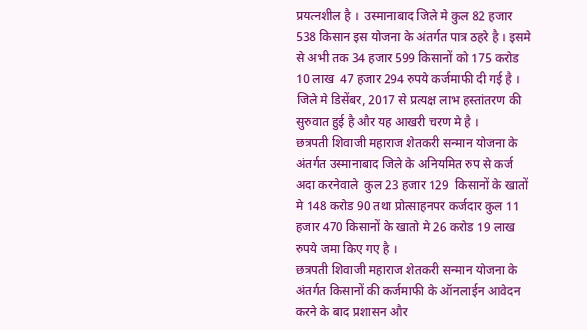प्रयत्नशील है ।  उस्मानाबाद जिले मे कुल 82 हजार 538 किसान इस योजना के अंतर्गत पात्र ठहरे है । इसमे से अभी तक 34 हजार 599 किसानों को 175 करोड 10 लाख  47 हजार 294 रुपये कर्जमाफी दी गई है । जिले मे डिसेंबर, 2017 से प्रत्यक्ष लाभ हस्तांतरण की सुरुवात हुई है और यह आखरी चरण मे है ।
छत्रपती शिवाजी महाराज शेतकरी सन्मान योजना के अंतर्गत उस्मानाबाद जिले के अनियमित रुप से कर्ज अदा करनेवाले  कुल 23 हजार 129  किसानों के खातों मे 148 करोड 90 तथा प्रोत्साहनपर कर्जदार कुल 11 हजार 470 किसानों के खातो मे 26 करोड 19 लाख रुपये जमा किए गए है ।
छत्रपती शिवाजी महाराज शेतकरी सन्मान योजना के अंतर्गत किसानों की कर्जमाफी के ऑनलाईन आवेदन करने के बाद प्रशासन और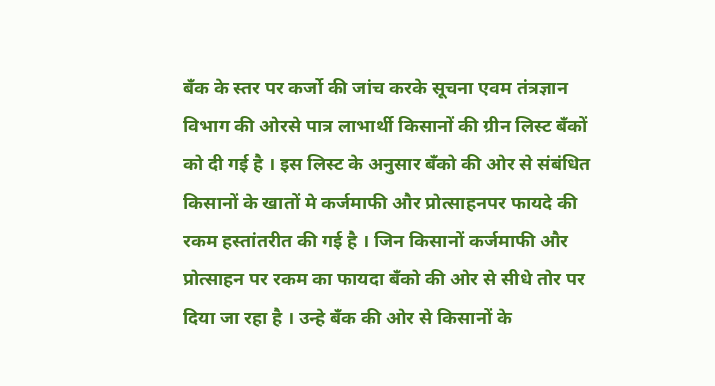बँक के स्तर पर कर्जो की जांच करके सूचना एवम तंत्रज्ञान विभाग की ओरसे पात्र लाभार्थी किसानों की ग्रीन लिस्ट बँकों को दी गई है । इस लिस्ट के अनुसार बँको की ओर से संबंधित किसानों के खातों मे कर्जमाफी और प्रोत्साहनपर फायदे की रकम हस्तांतरीत की गई है । जिन किसानों कर्जमाफी और प्रोत्साहन पर रकम का फायदा बँको की ओर से सीधे तोर पर दिया जा रहा है । उन्हे बँक की ओर से किसानों के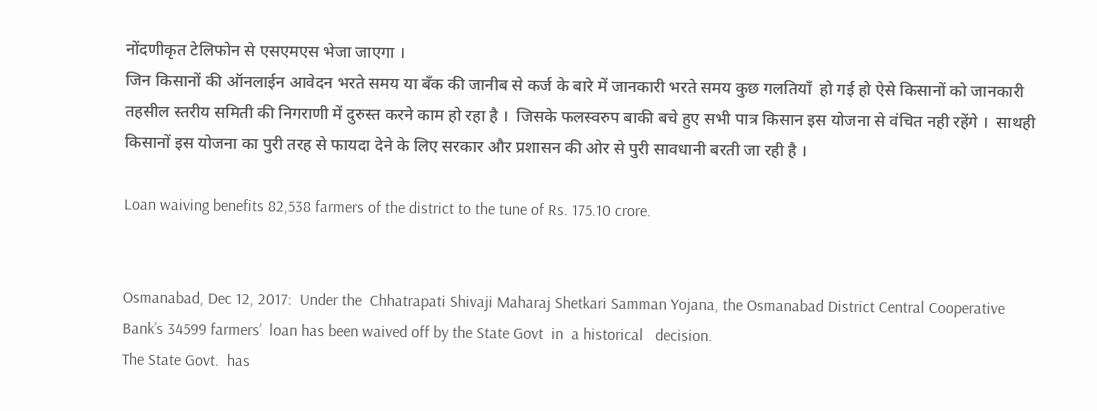नोंदणीकृत टेलिफोन से एसएमएस भेजा जाएगा ।
जिन किसानों की ऑनलाईन आवेदन भरते समय या बँक की जानीब से कर्ज के बारे में जानकारी भरते समय कुछ गलतियॉं  हो गई हो ऐसे किसानों को जानकारी तहसील स्तरीय समिती की निगराणी में दुरुस्त करने काम हो रहा है ।  जिसके फलस्वरुप बाकी बचे हुए सभी पात्र किसान इस योजना से वंचित नही रहेंगे ।  साथही किसानों इस योजना का पुरी तरह से फायदा देने के लिए सरकार और प्रशासन की ओर से पुरी सावधानी बरती जा रही है ।

Loan waiving benefits 82,538 farmers of the district to the tune of Rs. 175.10 crore.


Osmanabad, Dec 12, 2017:  Under the  Chhatrapati Shivaji Maharaj Shetkari Samman Yojana, the Osmanabad District Central Cooperative Bank’s 34599 farmers’  loan has been waived off by the State Govt  in  a historical   decision.
The State Govt.  has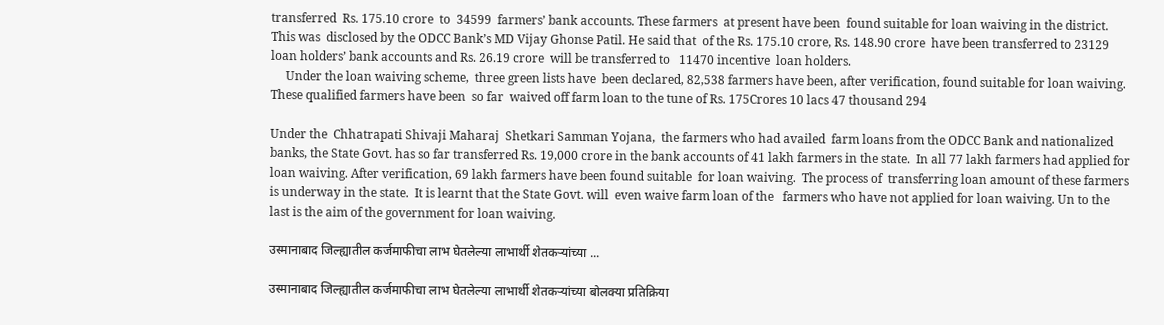transferred  Rs. 175.10 crore  to  34599  farmers’ bank accounts. These farmers  at present have been  found suitable for loan waiving in the district.  This was  disclosed by the ODCC Bank’s MD Vijay Ghonse Patil. He said that  of the Rs. 175.10 crore, Rs. 148.90 crore  have been transferred to 23129   loan holders’ bank accounts and Rs. 26.19 crore  will be transferred to   11470 incentive  loan holders.
     Under the loan waiving scheme,  three green lists have  been declared, 82,538 farmers have been, after verification, found suitable for loan waiving.  These qualified farmers have been  so far  waived off farm loan to the tune of Rs. 175Crores 10 lacs 47 thousand 294

Under the  Chhatrapati Shivaji Maharaj  Shetkari Samman Yojana,  the farmers who had availed  farm loans from the ODCC Bank and nationalized banks, the State Govt. has so far transferred Rs. 19,000 crore in the bank accounts of 41 lakh farmers in the state.  In all 77 lakh farmers had applied for loan waiving. After verification, 69 lakh farmers have been found suitable  for loan waiving.  The process of  transferring loan amount of these farmers is underway in the state.  It is learnt that the State Govt. will  even waive farm loan of the   farmers who have not applied for loan waiving. Un to the last is the aim of the government for loan waiving.

उस्मानाबाद जिल्ह्यातील कर्जमाफीचा लाभ घेतलेल्या लाभार्थी शेतकऱ्यांच्या ...

उस्मानाबाद जिल्ह्यातील कर्जमाफीचा लाभ घेतलेल्या लाभार्थी शेतकऱ्यांच्या बोलक्या प्रतिक्रिया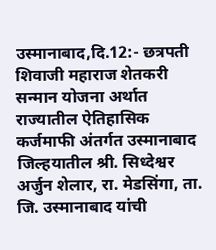उस्मानाबाद,दि.12:- छत्रपती शिवाजी महाराज शेतकरी सन्मान योजना अर्थात राज्यातील ऐतिहासिक कर्जमाफी अंतर्गत उस्मानाबाद जिल्हयातील श्री. सिध्देश्वर अर्जुन शेलार, रा. मेडसिंगा, ता. जि. उस्मानाबाद यांची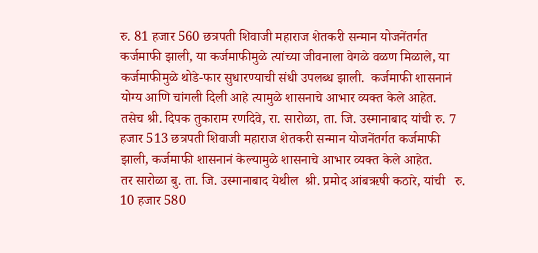रु. 81 हजार 560 छत्रपती शिवाजी महाराज शेतकरी सन्मान योजनेंतर्गत कर्जमाफी झाली, या कर्जमाफीमुळे त्यांच्या जीवनाला वेगळे वळण मिळाले, या कर्जमाफीमुळे थोडे-फार सुधारण्याची संधी उपलब्ध झाली.  कर्जमाफी शासनानं योग्य आणि चांगली दिली आहे त्यामुळे शासनाचे आभार व्यक्त केले आहेत.
तसेच श्री. दिपक तुकाराम रणदिवे, रा. सारोळा, ता. जि. उस्मानाबाद यांची रु. 7 हजार 513 छत्रपती शिवाजी महाराज शेतकरी सन्मान योजनेंतर्गत कर्जमाफी झाली, कर्जमाफी शासनानं केल्यामुळे शासनाचे आभार व्यक्त केले आहेत.
तर सारोळा बु. ता. जि. उस्मानाबाद येथील  श्री. प्रमोद आंबऋषी कठारे, यांची   रु. 10 हजार 580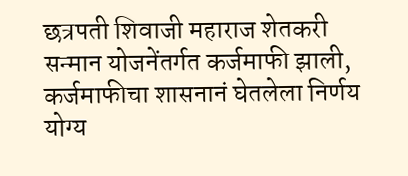छत्रपती शिवाजी महाराज शेतकरी सन्मान योजनेंतर्गत कर्जमाफी झाली, कर्जमाफीचा शासनानं घेतलेला निर्णय योग्य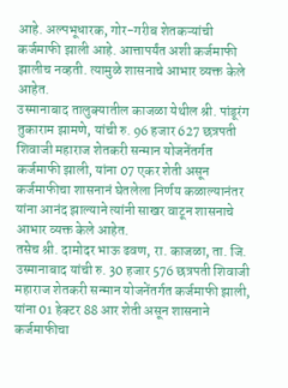आहे. अल्पभूधारक, गोर-गरीब शेतकऱ्यांची कर्जमाफी झाली आहे. आत्तापर्यंत अशी कर्जमाफी झालीच नव्हती. त्यामुळे शासनाचे आभार व्यक्त केले आहेत.
उस्मानाबाद तालुक्यातील काजळा येथील श्री. पांडूरंग तुकाराम झामणे, यांची रु. 96 हजार 627 छत्रपती शिवाजी महाराज शेतकरी सन्मान योजनेंतर्गत कर्जमाफी झाली, यांना 07 एकर शेती असून कर्जमाफीचा शासनानं घेतलेला निर्णय कळाल्यानंतर यांना आनंद झाल्याने त्यांनी साखर वाटून शासनाचे आभार व्यक्त केले आहेत.
तसेच श्री. दामोदर भाऊ ढवण, रा. काजळा, ता. जि. उस्मानाबाद यांची रु. 30 हजार 576 छत्रपती शिवाजी महाराज शेतकरी सन्मान योजनेंतर्गत कर्जमाफी झाली, यांना 01 हेक्टर 88 आर शेती असून शासनाने कर्जमाफीचा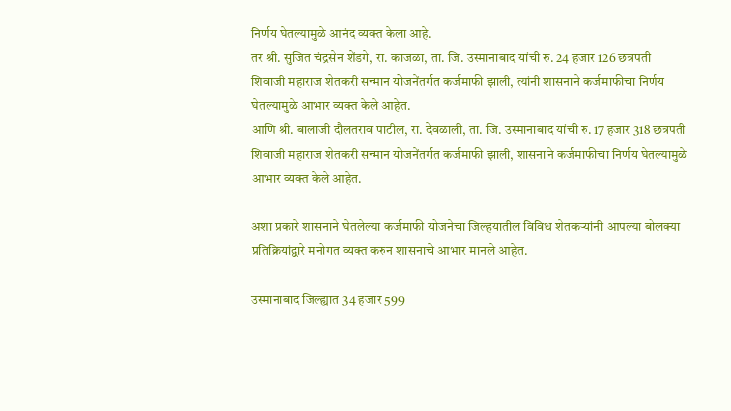निर्णय घेतल्यामुळे आनंद व्यक्त केला आहे.
तर श्री. सुजित चंद्रसेन शेंडगे, रा. काजळा, ता. जि. उस्मानाबाद यांची रु. 24 हजार 126 छत्रपती शिवाजी महाराज शेतकरी सन्मान योजनेंतर्गत कर्जमाफी झाली, त्यांनी शासनाने कर्जमाफीचा निर्णय घेतल्यामुळे आभार व्यक्त केले आहेत.
आणि श्री. बालाजी दौलतराव पाटील, रा. देवळाली, ता. जि. उस्मानाबाद यांची रु. 17 हजार 318 छत्रपती शिवाजी महाराज शेतकरी सन्मान योजनेंतर्गत कर्जमाफी झाली, शासनाने कर्जमाफीचा निर्णय घेतल्यामुळे आभार व्यक्त केले आहेत.

अशा प्रकारे शासनाने घेतलेल्या कर्जमाफी योजनेचा जिल्हयातील विविध शेतकऱ्यांनी आपल्या बोलक्या प्रतिक्रियांद्वारे मनोगत व्यक्त करुन शासनाचे आभार मानले आहेत.

उस्मानाबाद जिल्ह्यात 34 हजार 599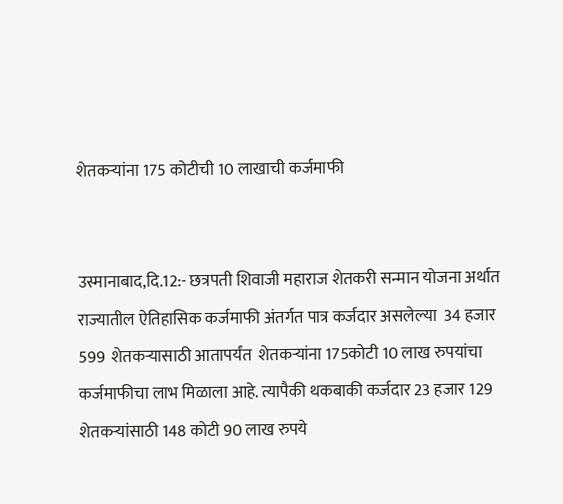शेतकऱ्यांना 175 कोटीची 10 लाखाची कर्जमाफी


उस्मानाबाद,दि.12:- छत्रपती शिवाजी महाराज शेतकरी सन्मान योजना अर्थात राज्यातील ऐतिहासिक कर्जमाफी अंतर्गत पात्र कर्जदार असलेल्या  34 हजार 599  शेतकऱ्यासाठी आतापर्यंत  शेतकऱ्यांना 175कोटी 10 लाख रुपयांचा कर्जमाफीचा लाभ मिळाला आहे. त्यापैकी थकबाकी कर्जदार 23 हजार 129 शेतकऱ्यांसाठी 148 कोटी 90 लाख रुपये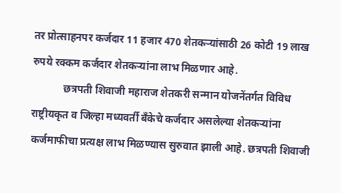तर प्रोत्साहनपर कर्जदार 11 हजार 470 शेतकऱ्यांसाठी 26 कोटी 19 लाख रुपये रक्कम कर्जदार शेतकऱ्यांना लाभ मिळणार आहे.
            छत्रपती शिवाजी महाराज शेतकरी सन्मान योजनेंतर्गत विविध राष्ट्रीयकृत व जिल्हा मध्यवर्ती बँकेचे कर्जदार असलेल्या शेतकऱ्यांना कर्जमाफीचा प्रत्यक्ष लाभ मिळण्यास सुरुवात झाली आहे. छत्रपती शिवाजी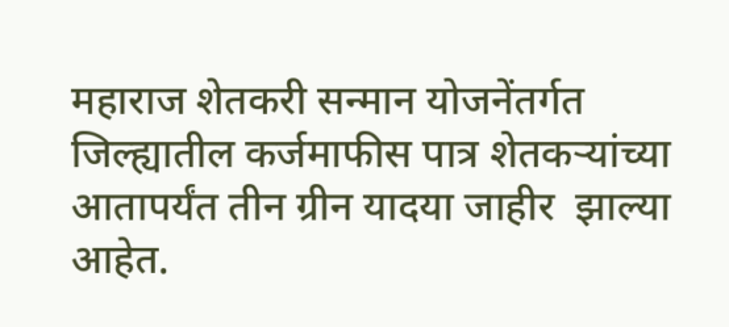महाराज शेतकरी सन्मान योजनेंतर्गत जिल्ह्यातील कर्जमाफीस पात्र शेतकऱ्यांच्या आतापर्यंत तीन ग्रीन यादया जाहीर  झाल्या आहेत.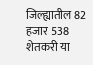जिल्ह्यातील 82 हजार 538 शेतकरी या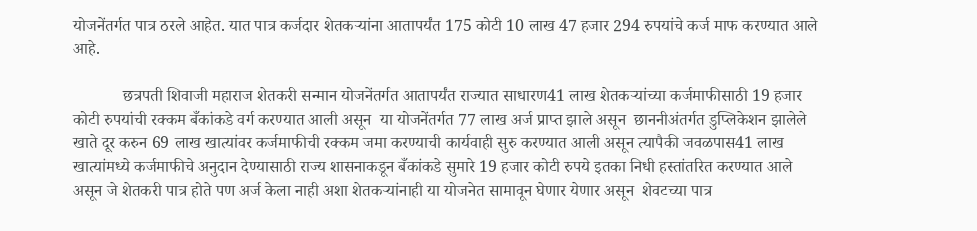योजनेंतर्गत पात्र ठरले आहेत. यात पात्र कर्जदार शेतकऱ्यांना आतापर्यंत 175 कोटी 10 लाख 47 हजार 294 रुपयांचे कर्ज माफ करण्यात आले आहे.

            छत्रपती शिवाजी महाराज शेतकरी सन्मान योजनेंतर्गत आतापर्यंत राज्यात साधारण41 लाख शेतकऱ्यांच्या कर्जमाफीसाठी 19 हजार कोटी रुपयांची रक्कम बँकांकडे वर्ग करण्यात आली असून  या योजनेंतर्गत 77 लाख अर्ज प्राप्त झाले असून  छाननीअंतर्गत डुप्लिकेशन झालेले खाते दूर करुन 69 लाख खात्यांवर कर्जमाफीची रक्कम जमा करण्याची कार्यवाही सुरु करण्यात आली असून त्यापैकी जवळपास41 लाख खात्यांमध्ये कर्जमाफीचे अनुदान देण्यासाठी राज्य शासनाकडून बँकांकडे सुमारे 19 हजार कोटी रुपये इतका निधी हस्तांतरित करण्यात आले असून जे शेतकरी पात्र होते पण अर्ज केला नाही अशा शेतकऱ्यांनाही या योजनेत सामावून घेणार येणार असून  शेवटच्या पात्र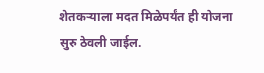शेतकऱ्याला मदत मिळेपर्यंत ही योजना सुरु ठेवली जाईल.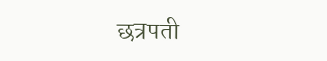छत्रपती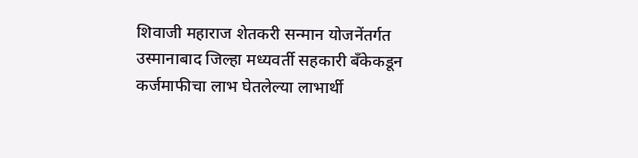शिवाजी महाराज शेतकरी सन्मान योजनेंतर्गत उस्मानाबाद जिल्हा मध्यवर्ती सहकारी बँकेकडून कर्जमाफीचा लाभ घेतलेल्या लाभार्थी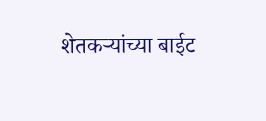शेतकऱ्यांच्या बाईट